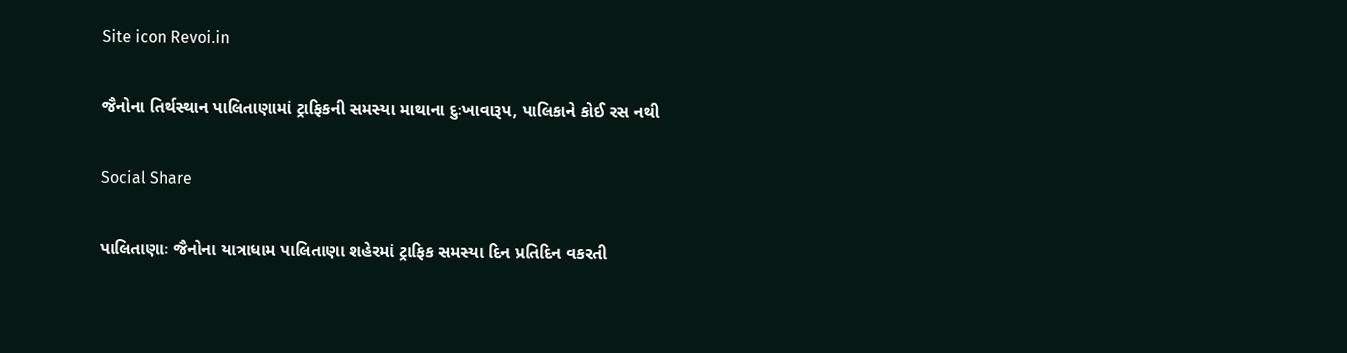Site icon Revoi.in

જૈનોના તિર્થસ્થાન પાલિતાણામાં ટ્રાફિકની સમસ્યા માથાના દુઃખાવારૂપ, પાલિકાને કોઈ રસ નથી

Social Share

પાલિતાણાઃ જૈનોના યાત્રાધામ પાલિતાણા શહેરમાં ટ્રાફિક સમસ્યા દિન પ્રતિદિન વકરતી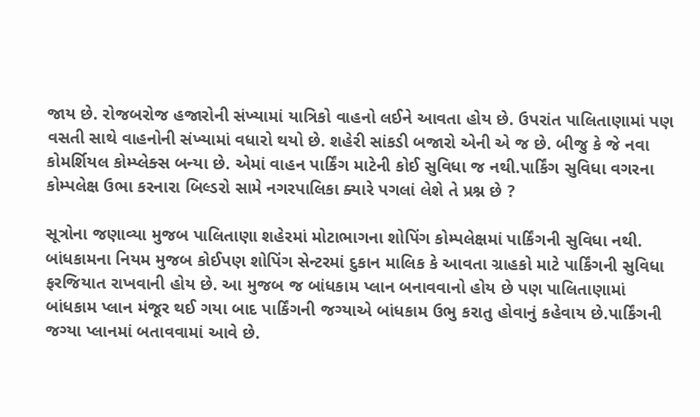જાય છે. રોજબરોજ હજારોની સંખ્યામાં યાત્રિકો વાહનો લઈને આવતા હોય છે. ઉપરાંત પાલિતાણામાં પણ વસતી સાથે વાહનોની સંખ્યામાં વધારો થયો છે. શહેરી સાંકડી બજારો એની એ જ છે. બીજુ કે જે નવા કોમર્શિયલ કોમ્પ્લેક્સ બન્યા છે. એમાં વાહન પાર્કિંગ માટેની કોઈ સુવિધા જ નથી.પાર્કિંગ સુવિધા વગરના કોમ્પલેક્ષ ઉભા કરનારા બિલ્ડરો સામે નગરપાલિકા ક્યારે પગલાં લેશે તે પ્રશ્ન છે ?

સૂત્રોના જણાવ્યા મુજબ પાલિતાણા શહેરમાં મોટાભાગના શોપિંગ કોમ્પલેક્ષમાં પાર્કિંગની સુવિધા નથી. બાંધકામના નિયમ મુજબ કોઈપણ શોપિંગ સેન્ટરમાં દુકાન માલિક કે આવતા ગ્રાહકો માટે પાર્કિંગની સુવિધા ફરજિયાત રાખવાની હોય છે. આ મુજબ જ બાંધકામ પ્લાન બનાવવાનો હોય છે પણ પાલિતાણામાં બાંધકામ પ્લાન મંજૂર થઈ ગયા બાદ પાર્કિંગની જગ્યાએ બાંધકામ ઉભુ કરાતુ હોવાનું કહેવાય છે.પાર્કિંગની જગ્યા પ્લાનમાં બતાવવામાં આવે છે.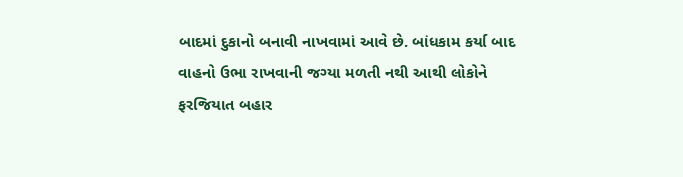બાદમાં દુકાનો બનાવી નાખવામાં આવે છે. બાંધકામ કર્યા બાદ વાહનો ઉભા રાખવાની જગ્યા મળતી નથી આથી લોકોને ફરજિયાત બહાર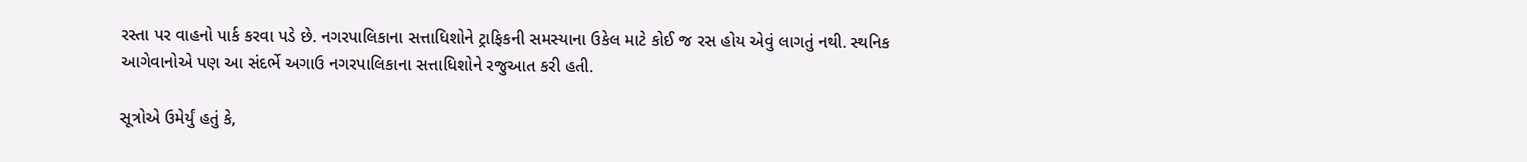રસ્તા પર વાહનો પાર્ક કરવા પડે છે. નગરપાલિકાના સત્તાધિશોને ટ્રાફિકની સમસ્યાના ઉકેલ માટે કોઈ જ રસ હોય એવું લાગતું નથી. સ્થનિક આગેવાનોએ પણ આ સંદર્ભે અગાઉ નગરપાલિકાના સત્તાધિશોને રજુઆત કરી હતી.

સૂત્રોએ ઉમેર્યું હતું કે,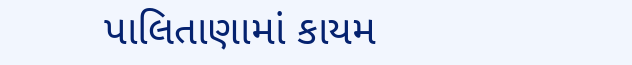પાલિતાણામાં કાયમ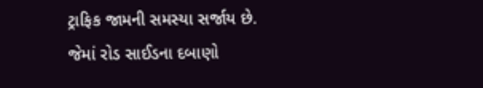ટ્રાફિક જામની સમસ્યા સર્જાય છે. જેમાં રોડ સાઈડના દબાણો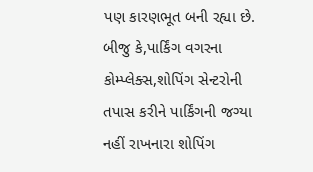પણ કારણભૂત બની રહ્યા છે. બીજુ કે,પાર્કિંગ વગરના કોમ્પ્લેક્સ,શોપિંગ સેન્ટરોની તપાસ કરીને પાર્કિંગની જગ્યા નહીં રાખનારા શોપિંગ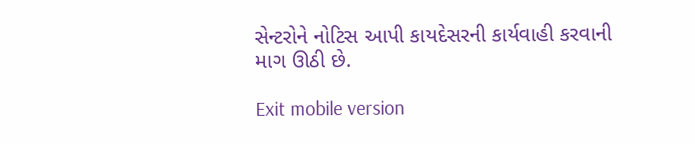સેન્ટરોને નોટિસ આપી કાયદેસરની કાર્યવાહી કરવાની માગ ઊઠી છે.

Exit mobile version